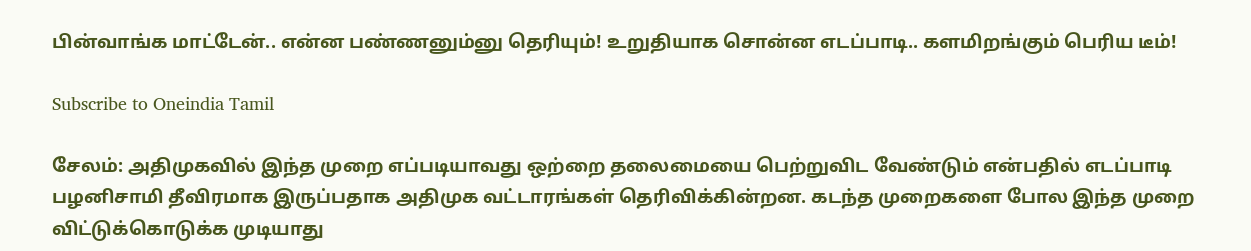பின்வாங்க மாட்டேன்.. என்ன பண்ணனும்னு தெரியும்! உறுதியாக சொன்ன எடப்பாடி.. களமிறங்கும் பெரிய டீம்!

Subscribe to Oneindia Tamil

சேலம்: அதிமுகவில் இந்த முறை எப்படியாவது ஒற்றை தலைமையை பெற்றுவிட வேண்டும் என்பதில் எடப்பாடி பழனிசாமி தீவிரமாக இருப்பதாக அதிமுக வட்டாரங்கள் தெரிவிக்கின்றன. கடந்த முறைகளை போல இந்த முறை விட்டுக்கொடுக்க முடியாது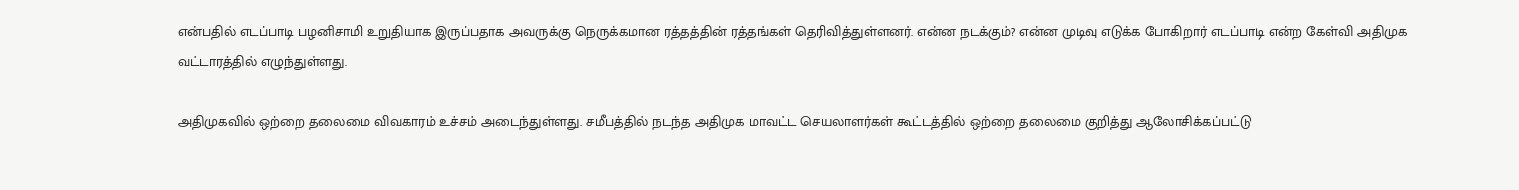என்பதில் எடப்பாடி பழனிசாமி உறுதியாக இருப்பதாக அவருக்கு நெருக்கமான ரத்தத்தின் ரத்தங்கள் தெரிவித்துள்ளனர். என்ன நடக்கும்? என்ன முடிவு எடுக்க போகிறார் எடப்பாடி என்ற கேள்வி அதிமுக வட்டாரத்தில் எழுந்துள்ளது.

அதிமுகவில் ஒற்றை தலைமை விவகாரம் உச்சம் அடைந்துள்ளது. சமீபத்தில் நடந்த அதிமுக மாவட்ட செயலாளர்கள் கூட்டத்தில் ஒற்றை தலைமை குறித்து ஆலோசிக்கப்பட்டு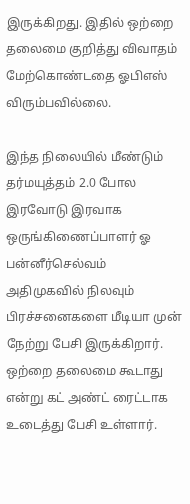இருக்கிறது. இதில் ஒற்றை தலைமை குறித்து விவாதம் மேற்கொண்டதை ஓபிஎஸ் விரும்பவில்லை.

இந்த நிலையில் மீண்டும் தர்மயுத்தம் 2.0 போல இரவோடு இரவாக ஒருங்கிணைப்பாளர் ஓ பன்னீர்செல்வம் அதிமுகவில் நிலவும் பிரச்சனைகளை மீடியா முன் நேற்று பேசி இருக்கிறார். ஒற்றை தலைமை கூடாது என்று கட் அண்ட் ரைட்டாக உடைத்து பேசி உள்ளார்.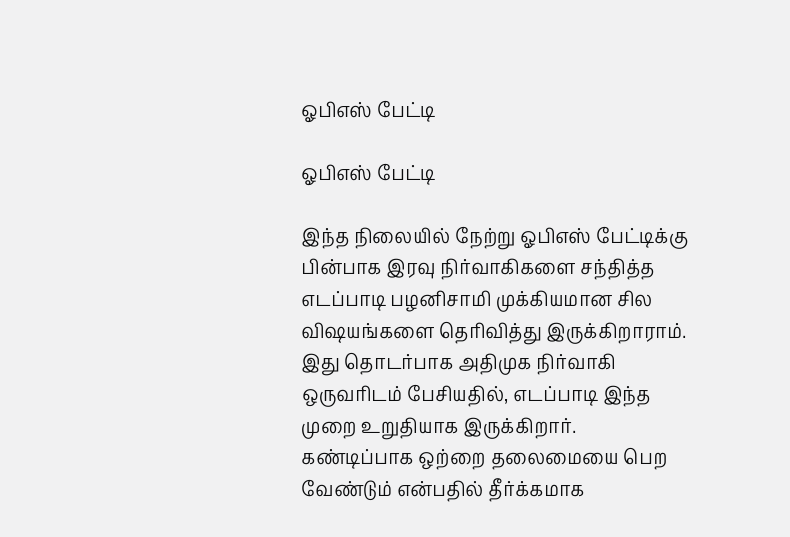ஓபிஎஸ் பேட்டி

ஓபிஎஸ் பேட்டி

இந்த நிலையில் நேற்று ஓபிஎஸ் பேட்டிக்கு பின்பாக இரவு நிர்வாகிகளை சந்தித்த எடப்பாடி பழனிசாமி முக்கியமான சில விஷயங்களை தெரிவித்து இருக்கிறாராம். இது தொடர்பாக அதிமுக நிர்வாகி ஒருவரிடம் பேசியதில், எடப்பாடி இந்த முறை உறுதியாக இருக்கிறார். கண்டிப்பாக ஒற்றை தலைமையை பெற வேண்டும் என்பதில் தீர்க்கமாக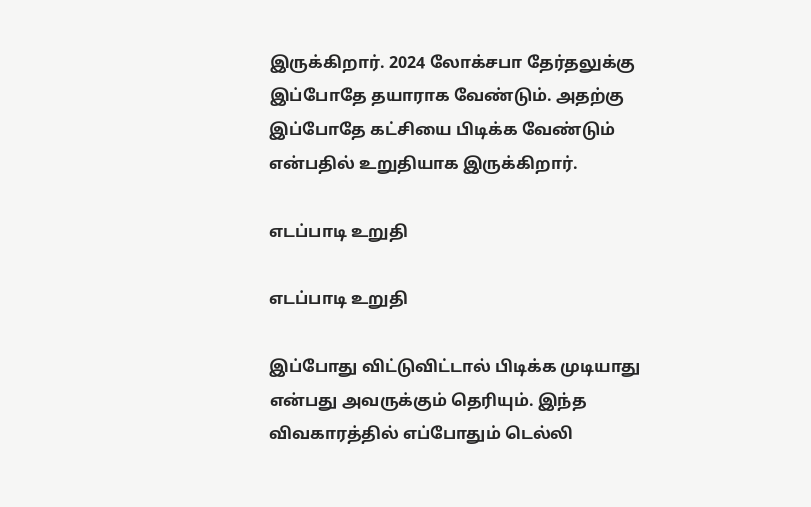இருக்கிறார். 2024 லோக்சபா தேர்தலுக்கு இப்போதே தயாராக வேண்டும். அதற்கு இப்போதே கட்சியை பிடிக்க வேண்டும் என்பதில் உறுதியாக இருக்கிறார்.

எடப்பாடி உறுதி

எடப்பாடி உறுதி

இப்போது விட்டுவிட்டால் பிடிக்க முடியாது என்பது அவருக்கும் தெரியும். இந்த விவகாரத்தில் எப்போதும் டெல்லி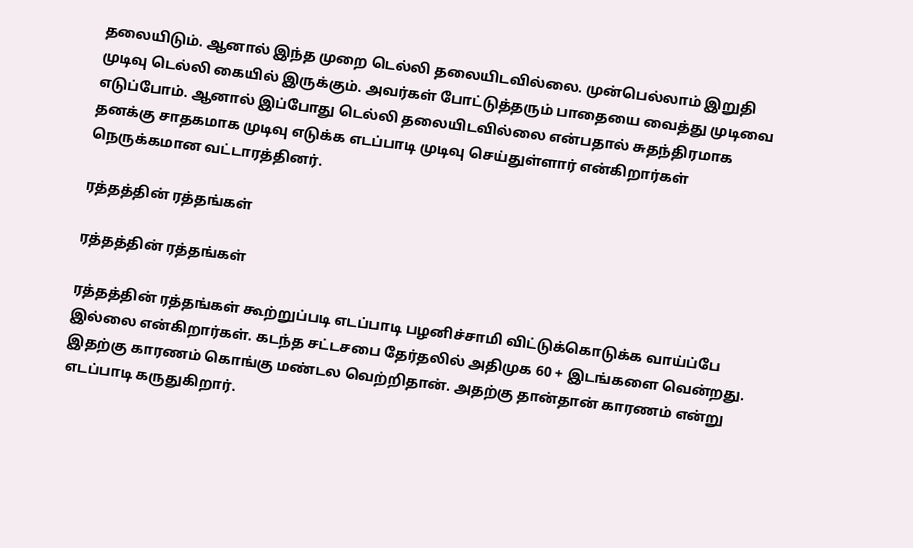தலையிடும். ஆனால் இந்த முறை டெல்லி தலையிடவில்லை. முன்பெல்லாம் இறுதி முடிவு டெல்லி கையில் இருக்கும். அவர்கள் போட்டுத்தரும் பாதையை வைத்து முடிவை எடுப்போம். ஆனால் இப்போது டெல்லி தலையிடவில்லை என்பதால் சுதந்திரமாக தனக்கு சாதகமாக முடிவு எடுக்க எடப்பாடி முடிவு செய்துள்ளார் என்கிறார்கள் நெருக்கமான வட்டாரத்தினர்.

ரத்தத்தின் ரத்தங்கள்

ரத்தத்தின் ரத்தங்கள்

ரத்தத்தின் ரத்தங்கள் கூற்றுப்படி எடப்பாடி பழனிச்சாமி விட்டுக்கொடுக்க வாய்ப்பே இல்லை என்கிறார்கள். கடந்த சட்டசபை தேர்தலில் அதிமுக 60 + இடங்களை வென்றது. இதற்கு காரணம் கொங்கு மண்டல வெற்றிதான். அதற்கு தான்தான் காரணம் என்று எடப்பாடி கருதுகிறார்.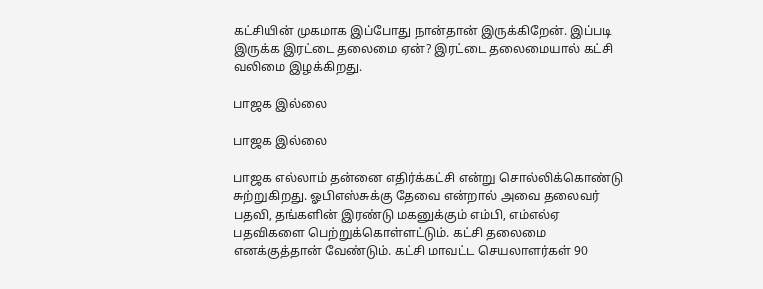கட்சியின் முகமாக இப்போது நான்தான் இருக்கிறேன். இப்படி இருக்க இரட்டை தலைமை ஏன்? இரட்டை தலைமையால் கட்சி வலிமை இழக்கிறது.

பாஜக இல்லை

பாஜக இல்லை

பாஜக எல்லாம் தன்னை எதிர்க்கட்சி என்று சொல்லிக்கொண்டு சுற்றுகிறது. ஓபிஎஸ்சுக்கு தேவை என்றால் அவை தலைவர் பதவி, தங்களின் இரண்டு மகனுக்கும் எம்பி, எம்எல்ஏ பதவிகளை பெற்றுக்கொள்ளட்டும். கட்சி தலைமை எனக்குத்தான் வேண்டும். கட்சி மாவட்ட செயலாளர்கள் 90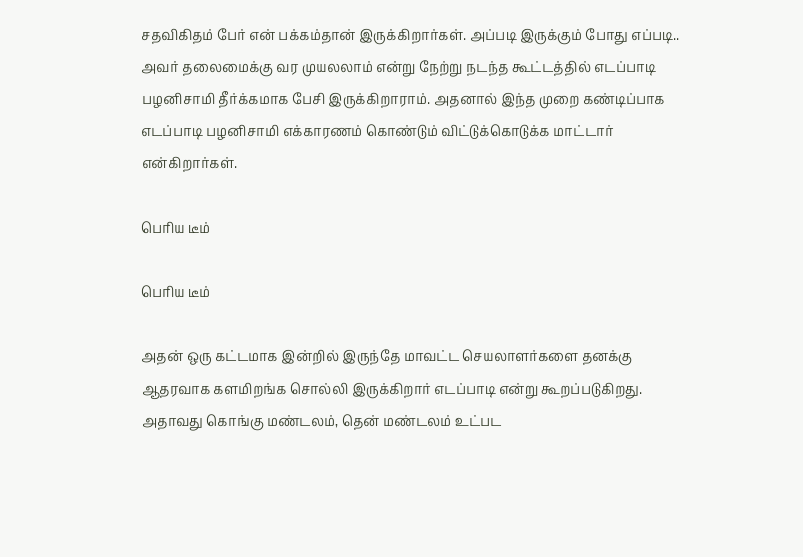சதவிகிதம் பேர் என் பக்கம்தான் இருக்கிறார்கள். அப்படி இருக்கும் போது எப்படி.. அவர் தலைமைக்கு வர முயலலாம் என்று நேற்று நடந்த கூட்டத்தில் எடப்பாடி பழனிசாமி தீர்க்கமாக பேசி இருக்கிறாராம். அதனால் இந்த முறை கண்டிப்பாக எடப்பாடி பழனிசாமி எக்காரணம் கொண்டும் விட்டுக்கொடுக்க மாட்டார் என்கிறார்கள்.

பெரிய டீம்

பெரிய டீம்

அதன் ஒரு கட்டமாக இன்றில் இருந்தே மாவட்ட செயலாளர்களை தனக்கு ஆதரவாக களமிறங்க சொல்லி இருக்கிறார் எடப்பாடி என்று கூறப்படுகிறது. அதாவது கொங்கு மண்டலம், தென் மண்டலம் உட்பட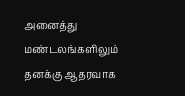அனைத்து மண்டலங்களிலும் தனக்கு ஆதரவாக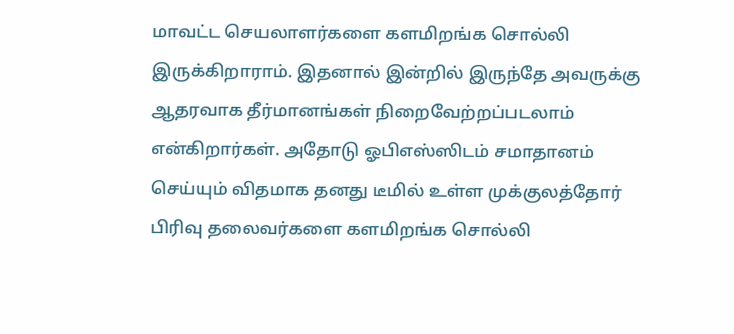மாவட்ட செயலாளர்களை களமிறங்க சொல்லி இருக்கிறாராம். இதனால் இன்றில் இருந்தே அவருக்கு ஆதரவாக தீர்மானங்கள் நிறைவேற்றப்படலாம் என்கிறார்கள். அதோடு ஓபிஎஸ்ஸிடம் சமாதானம் செய்யும் விதமாக தனது டீமில் உள்ள முக்குலத்தோர் பிரிவு தலைவர்களை களமிறங்க சொல்லி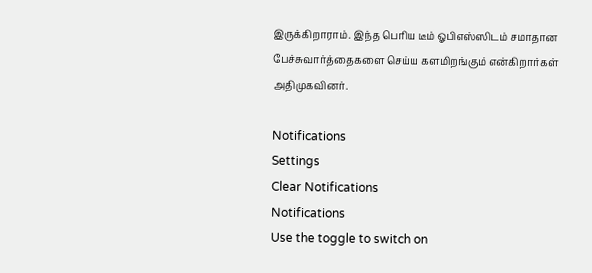இருக்கிறாராம். இந்த பெரிய டீம் ஓபிஎஸ்ஸிடம் சமாதான பேச்சுவார்த்தைகளை செய்ய களமிறங்கும் என்கிறார்கள் அதிமுகவினர்.

Notifications
Settings
Clear Notifications
Notifications
Use the toggle to switch on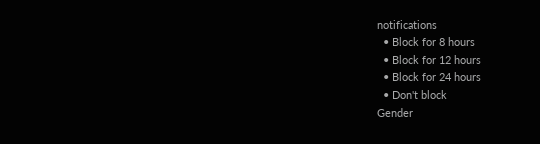notifications
  • Block for 8 hours
  • Block for 12 hours
  • Block for 24 hours
  • Don't block
Gender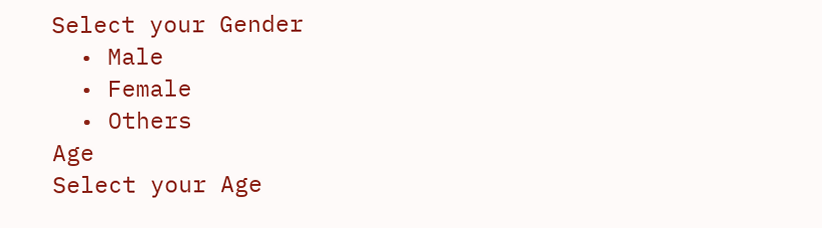Select your Gender
  • Male
  • Female
  • Others
Age
Select your Age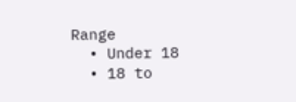Range
  • Under 18
  • 18 to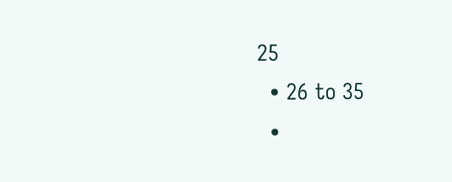25
  • 26 to 35
  •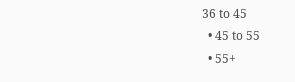36 to 45
  • 45 to 55
  • 55+